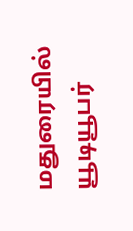மதுரையில் யூடியூபர்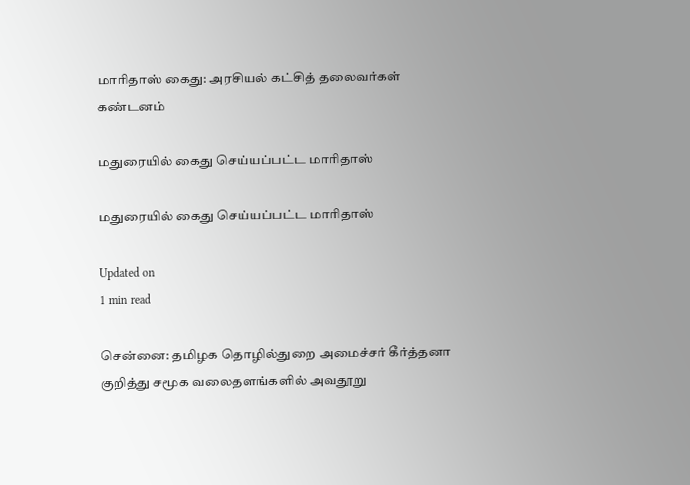மாரிதாஸ் கைது: அரசியல் கட்சித் தலைவர்கள் கண்டனம்

மதுரையில் கைது செய்யப்பட்ட மாரிதாஸ்

மதுரையில் கைது செய்யப்பட்ட மாரிதாஸ்

Updated on
1 min read

சென்னை: தமிழக தொழில்துறை அமைச்சர் கீர்த்தனா குறித்து சமூக வலைதளங்களில் அவதூறு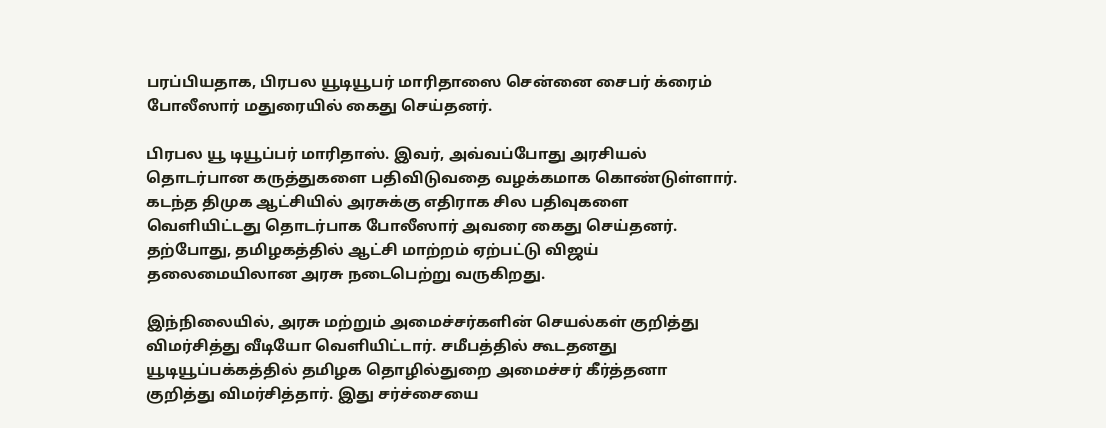பரப்பியதாக, பிரபல யூடியூபர் மாரிதாஸை சென்னை சைபர் க்ரைம் போலீஸார் மதுரையில் கைது செய்தனர்.

பிரபல யூ டியூப்பர் மாரிதாஸ். இவர், அவ்வப்போது அரசியல் தொடர்பான கருத்துகளை பதிவிடுவதை வழக்கமாக கொண்டுள்ளார். கடந்த திமுக ஆட்சியில் அரசுக்கு எதிராக சில பதிவுகளை வெளியிட்டது தொடர்பாக போலீஸார் அவரை கைது செய்தனர். தற்போது, தமிழகத்தில் ஆட்சி மாற்றம் ஏற்பட்டு விஜய் தலைமையிலான அரசு நடைபெற்று வருகிறது.

இந்நிலையில், அரசு மற்றும் அமைச்சர்களின் செயல்கள் குறித்து விமர்சித்து வீடியோ வெளியிட்டார். சமீபத்தில் கூடதனது யூடியூப்பக்கத்தில் தமிழக தொழில்துறை அமைச்சர் கீர்த்தனா குறித்து விமர்சித்தார். இது சர்ச்சையை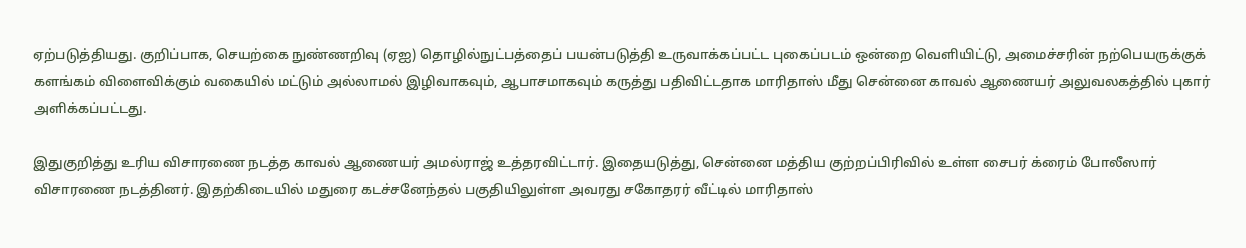ஏற்படுத்தியது. குறிப்பாக, செயற்கை நுண்ணறிவு (ஏஐ) தொழில்நுட்பத்தைப் பயன்படுத்தி உருவாக்கப்பட்ட புகைப்படம் ஒன்றை வெளியிட்டு, அமைச்சரின் நற்பெயருக்குக் களங்கம் விளைவிக்கும் வகையில் மட்டும் அல்லாமல் இழிவாகவும், ஆபாசமாகவும் கருத்து பதிவிட்டதாக மாரிதாஸ் மீது சென்னை காவல் ஆணையர் அலுவலகத்தில் புகார் அளிக்கப்பட்டது.

இதுகுறித்து உரிய விசாரணை நடத்த காவல் ஆணையர் அமல்ராஜ் உத்தரவிட்டார். இதையடுத்து, சென்னை மத்திய குற்றப்பிரிவில் உள்ள சைபர் க்ரைம் போலீஸார் விசாரணை நடத்தினர். இதற்கிடையில் மதுரை கடச்சனேந்தல் பகுதியிலுள்ள அவரது சகோதரர் வீட்டில் மாரிதாஸ்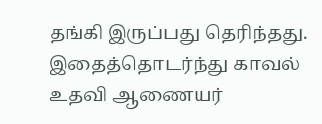தங்கி இருப்பது தெரிந்தது. இதைத்தொடர்ந்து காவல் உதவி ஆணையர்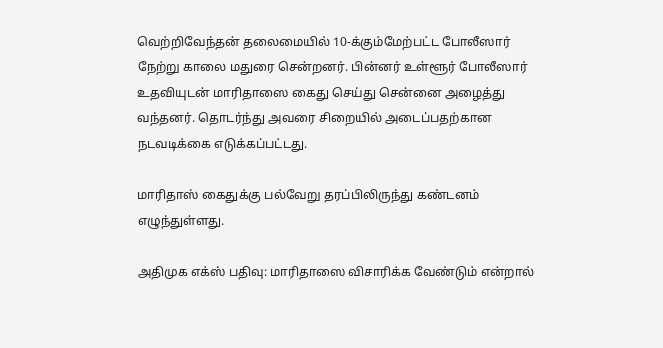வெற்றிவேந்தன் தலைமையில் 10-க்கும்மேற்பட்ட போலீஸார் நேற்று காலை மதுரை சென்றனர். பின்னர் உள்ளூர் போலீஸார் உதவியுடன் மாரிதாஸை கைது செய்து சென்னை அழைத்து வந்தனர். தொடர்ந்து அவரை சிறையில் அடைப்பதற்கான நடவடிக்கை எடுக்கப்பட்டது.

மாரிதாஸ் கைதுக்கு பல்வேறு தரப்பிலிருந்து கண்டனம் எழுந்துள்ளது.

அதிமுக எக்ஸ் பதிவு: மாரிதாஸை விசாரிக்க வேண்டும் என்றால்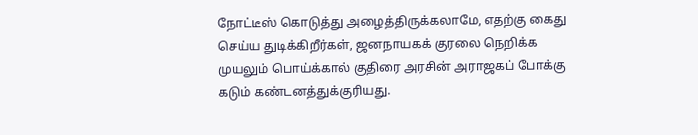நோட்டீஸ் கொடுத்து அழைத்திருக்கலாமே, எதற்கு கைது செய்ய துடிக்கிறீர்கள், ஜனநாயகக் குரலை நெறிக்க முயலும் பொய்க்கால் குதிரை அரசின் அராஜகப் போக்கு கடும் கண்டனத்துக்குரியது.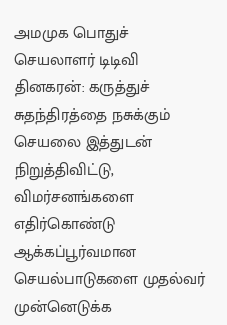அமமுக பொதுச் செயலாளர் டிடிவி தினகரன்: கருத்துச் சுதந்திரத்தை நசுக்கும் செயலை இத்துடன் நிறுத்திவிட்டு, விமர்சனங்களை எதிர்கொண்டு ஆக்கப்பூர்வமான செயல்பாடுகளை முதல்வர் முன்னெடுக்க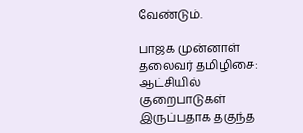வேண்டும்.

பாஜக முன்னாள் தலைவர் தமிழிசை: ஆட்சியில் குறைபாடுகள் இருப்பதாக தகுந்த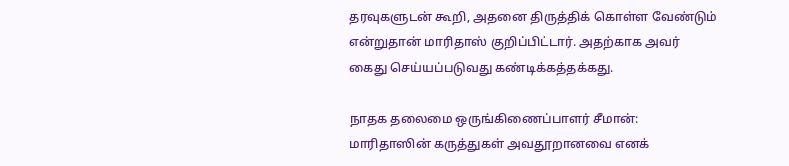தரவுகளுடன் கூறி, அதனை திருத்திக் கொள்ள வேண்டும் என்றுதான் மாரிதாஸ் குறிப்பிட்டார். அதற்காக அவர் கைது செய்யப்படுவது கண்டிக்கத்தக்கது.

நாதக தலைமை ஒருங்கிணைப்பாளர் சீமான்: மாரிதாஸின் கருத்துகள் அவதூறானவை எனக்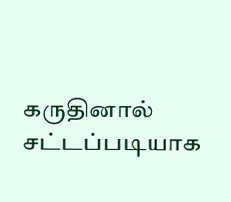கருதினால் சட்டப்படியாக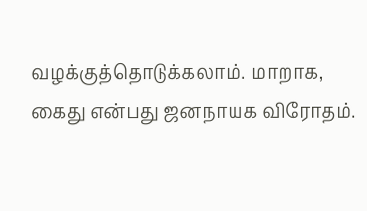வழக்குத்தொடுக்கலாம். மாறாக, கைது என்பது ஜனநாயக விரோதம்.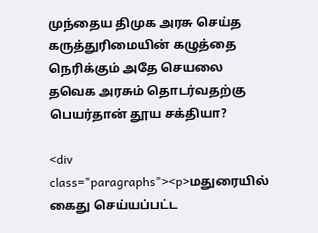முந்தைய திமுக அரசு செய்த கருத்துரிமையின் கழுத்தை நெரிக்கும் அதே செயலை தவெக அரசும் தொடர்வதற்கு பெயர்தான் தூய சக்தியா?

<div class="paragraphs"><p>மதுரையில் கைது செய்யப்பட்ட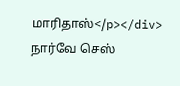மாரிதாஸ்</p></div>
நார்வே செஸ்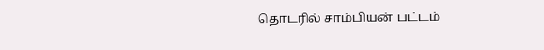தொடரில் சாம்பியன் பட்டம்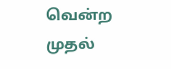வென்ற முதல்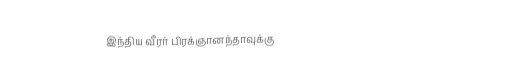இந்திய வீரர் பிரக்ஞானந்தாவுக்கு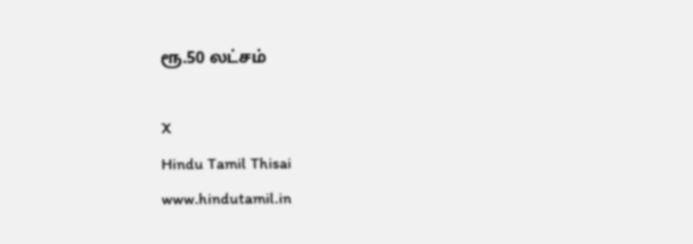ரூ.50 லட்சம்

X
Hindu Tamil Thisai
www.hindutamil.in